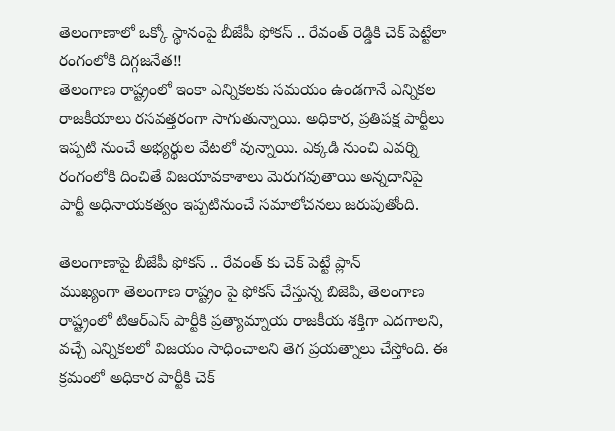తెలంగాణాలో ఒక్కో స్థానంపై బీజేపీ ఫోకస్ .. రేవంత్ రెడ్డికి చెక్ పెట్టేలా రంగంలోకి దిగ్గజనేత!!
తెలంగాణ రాష్ట్రంలో ఇంకా ఎన్నికలకు సమయం ఉండగానే ఎన్నికల రాజకీయాలు రసవత్తరంగా సాగుతున్నాయి. అధికార, ప్రతిపక్ష పార్టీలు ఇప్పటి నుంచే అభ్యర్థుల వేటలో వున్నాయి. ఎక్కడి నుంచి ఎవర్ని రంగంలోకి దించితే విజయావకాశాలు మెరుగవుతాయి అన్నదానిపై పార్టీ అధినాయకత్వం ఇప్పటినుంచే సమాలోచనలు జరుపుతోంది.

తెలంగాణాపై బీజేపీ ఫోకస్ .. రేవంత్ కు చెక్ పెట్టే ప్లాన్
ముఖ్యంగా తెలంగాణ రాష్ట్రం పై ఫోకస్ చేస్తున్న బిజెపి, తెలంగాణ రాష్ట్రంలో టిఆర్ఎస్ పార్టీకి ప్రత్యామ్నాయ రాజకీయ శక్తిగా ఎదగాలని, వచ్చే ఎన్నికలలో విజయం సాధించాలని తెగ ప్రయత్నాలు చేస్తోంది. ఈ క్రమంలో అధికార పార్టీకి చెక్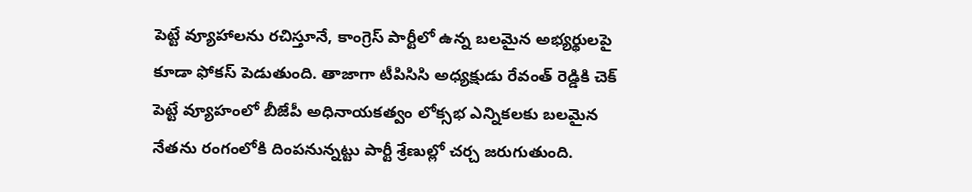పెట్టే వ్యూహాలను రచిస్తూనే, కాంగ్రెస్ పార్టీలో ఉన్న బలమైన అభ్యర్థులపై కూడా ఫోకస్ పెడుతుంది. తాజాగా టీపిసిసి అధ్యక్షుడు రేవంత్ రెడ్డికి చెక్ పెట్టే వ్యూహంలో బీజేపీ అధినాయకత్వం లోక్సభ ఎన్నికలకు బలమైన నేతను రంగంలోకి దింపనున్నట్టు పార్టీ శ్రేణుల్లో చర్చ జరుగుతుంది.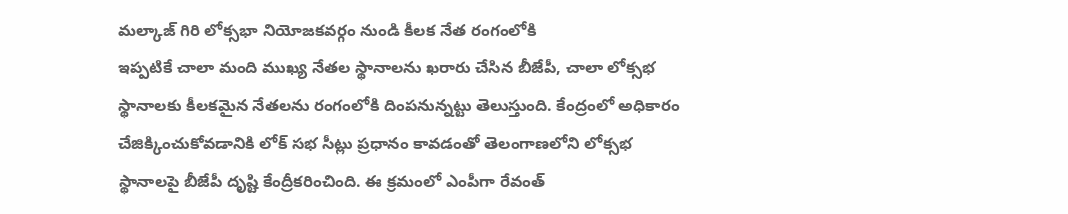మల్కాజ్ గిరి లోక్సభా నియోజకవర్గం నుండి కీలక నేత రంగంలోకి
ఇప్పటికే చాలా మంది ముఖ్య నేతల స్థానాలను ఖరారు చేసిన బీజేపీ, చాలా లోక్సభ స్థానాలకు కీలకమైన నేతలను రంగంలోకి దింపనున్నట్టు తెలుస్తుంది. కేంద్రంలో అధికారం చేజిక్కించుకోవడానికి లోక్ సభ సీట్లు ప్రధానం కావడంతో తెలంగాణలోని లోక్సభ స్థానాలపై బీజేపీ దృష్టి కేంద్రీకరించింది. ఈ క్రమంలో ఎంపీగా రేవంత్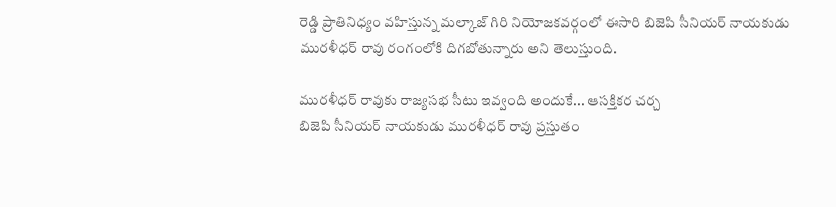రెడ్డి ప్రాతినిధ్యం వహిస్తున్న మల్కాజ్ గిరి నియోజకవర్గంలో ఈసారి బిజెపి సీనియర్ నాయకుడు మురళీధర్ రావు రంగంలోకి దిగబోతున్నారు అని తెలుస్తుంది.

మురళీధర్ రావుకు రాజ్యసభ సీటు ఇవ్వంది అందుకే... ఆసక్తికర చర్చ
బిజెపి సీనియర్ నాయకుడు మురళీధర్ రావు ప్రస్తుతం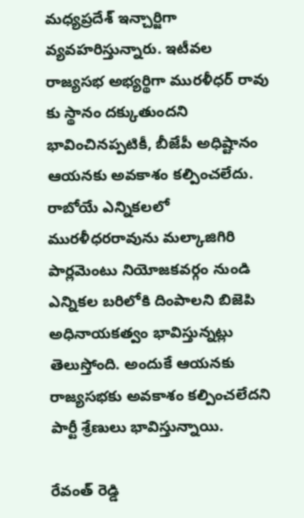మధ్యప్రదేశ్ ఇన్చార్జిగా వ్యవహరిస్తున్నారు. ఇటీవల రాజ్యసభ అభ్యర్థిగా మురళీధర్ రావు కు స్థానం దక్కుతుందని భావించినప్పటికీ, బీజేపీ అధిష్టానం ఆయనకు అవకాశం కల్పించలేదు. రాబోయే ఎన్నికలలో మురళీధరరావును మల్కాజిగిరి పార్లమెంటు నియోజకవర్గం నుండి ఎన్నికల బరిలోకి దింపాలని బిజెపి అధినాయకత్వం భావిస్తున్నట్లు తెలుస్తోంది. అందుకే ఆయనకు రాజ్యసభకు అవకాశం కల్పించలేదని పార్టీ శ్రేణులు భావిస్తున్నాయి.

రేవంత్ రెడ్డి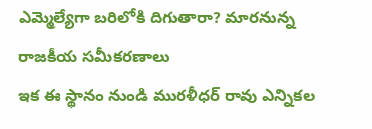ఎమ్మెల్యేగా బరిలోకి దిగుతారా? మారనున్న రాజకీయ సమీకరణాలు
ఇక ఈ స్థానం నుండి మురళీధర్ రావు ఎన్నికల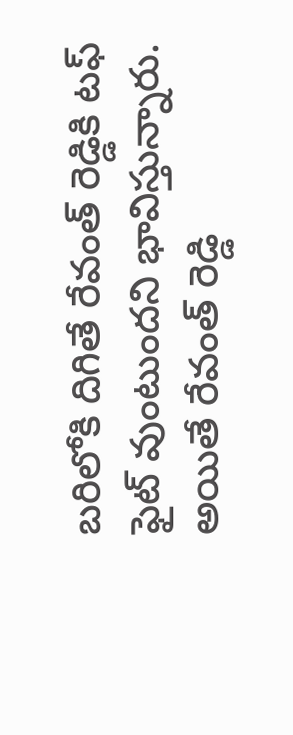బరిలోకి దిగితే రేవంత్ రెడ్డికి టఫ్ ఫైట్ వుంటుందని భావిస్తున్నారు. అయితే రేవంత్ రెడ్డి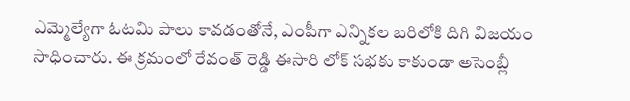ఎమ్మెల్యేగా ఓటమి పాలు కావడంతోనే, ఎంపీగా ఎన్నికల బరిలోకి దిగి విజయం సాధించారు. ఈ క్రమంలో రేవంత్ రెడ్డి ఈసారి లోక్ సభకు కాకుండా అసెంబ్లీ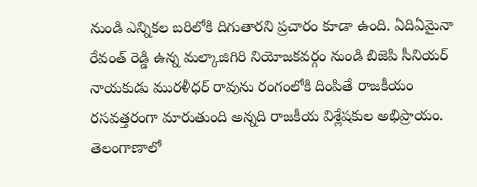నుండి ఎన్నికల బరిలోకి దిగుతారని ప్రచారం కూడా ఉంది. ఏదిఏమైనా రేవంత్ రెడ్డి ఉన్న మల్కాజిగిరి నియోజకవర్గం నుండి బిజెపి సీనియర్ నాయకుడు మురళీధర్ రావును రంగంలోకి దింపితే రాజకీయం రసవత్తరంగా మారుతుంది అన్నది రాజకీయ విశ్లేషకుల అభిప్రాయం. తెలంగాణాలో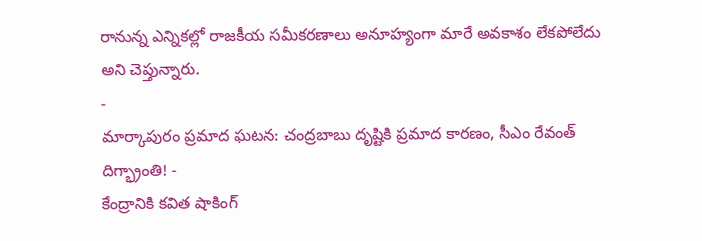రానున్న ఎన్నికల్లో రాజకీయ సమీకరణాలు అనూహ్యంగా మారే అవకాశం లేకపోలేదు అని చెప్తున్నారు.
-
మార్కాపురం ప్రమాద ఘటన: చంద్రబాబు దృష్టికి ప్రమాద కారణం, సీఎం రేవంత్ దిగ్భ్రాంతి! -
కేంద్రానికి కవిత షాకింగ్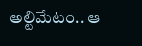అల్టిమేటం.. ఆ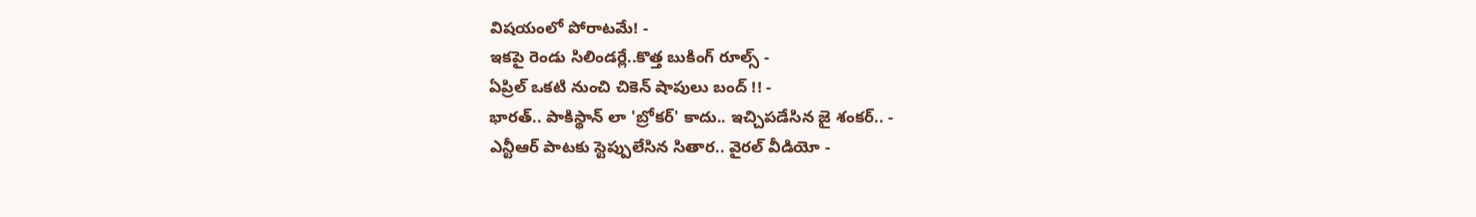విషయంలో పోరాటమే! -
ఇకపై రెండు సిలిండర్లే..కొత్త బుకింగ్ రూల్స్ -
ఏప్రిల్ ఒకటి నుంచి చికెన్ షాపులు బంద్ !! -
భారత్.. పాకిస్థాన్ లా 'బ్రోకర్' కాదు.. ఇచ్చిపడేసిన జై శంకర్.. -
ఎన్టీఆర్ పాటకు స్టెప్పులేసిన సితార.. వైరల్ వీడియో -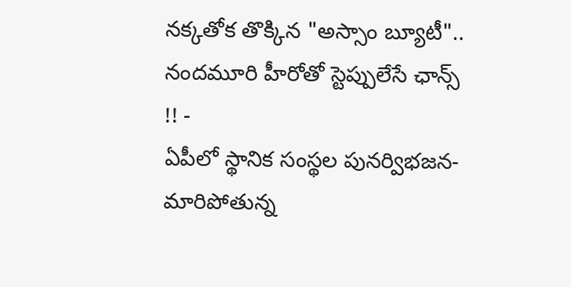నక్కతోక తొక్కిన "అస్సాం బ్యూటీ".. నందమూరి హీరోతో స్టెప్పులేసే ఛాన్స్ !! -
ఏపీలో స్థానిక సంస్థల పునర్విభజన- మారిపోతున్న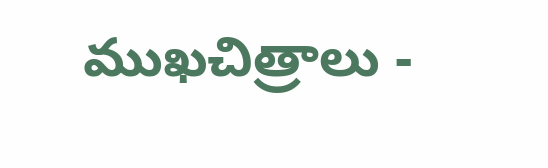ముఖచిత్రాలు -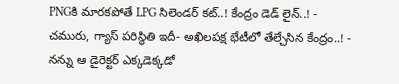PNGకి మారకపోతే LPG సిలెండర్ కట్..! కేంద్రం డెడ్ లైన్..! -
చమురు, గ్యాస్ పరిస్ధితి ఇదీ- అఖిలపక్ష భేటీలో తేల్చేసిన కేంద్రం..! -
నన్ను ఆ డైరెక్టర్ ఎక్కడెక్కడో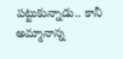పట్టుకున్నాడు.. కానీ అమ్మానాన్న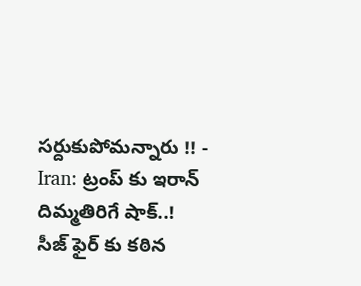సర్దుకుపోమన్నారు !! -
Iran: ట్రంప్ కు ఇరాన్ దిమ్మతిరిగే షాక్..! సీజ్ ఫైర్ కు కఠిన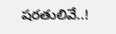షరతులివే..!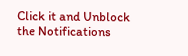Click it and Unblock the Notifications